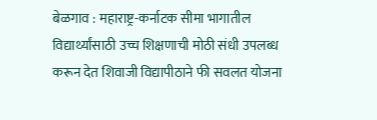बेळगाव : महाराष्ट्र-कर्नाटक सीमा भागातील विद्यार्थ्यांसाठी उच्च शिक्षणाची मोठी संधी उपलब्ध करून देत शिवाजी विद्यापीठाने फी सवलत योजना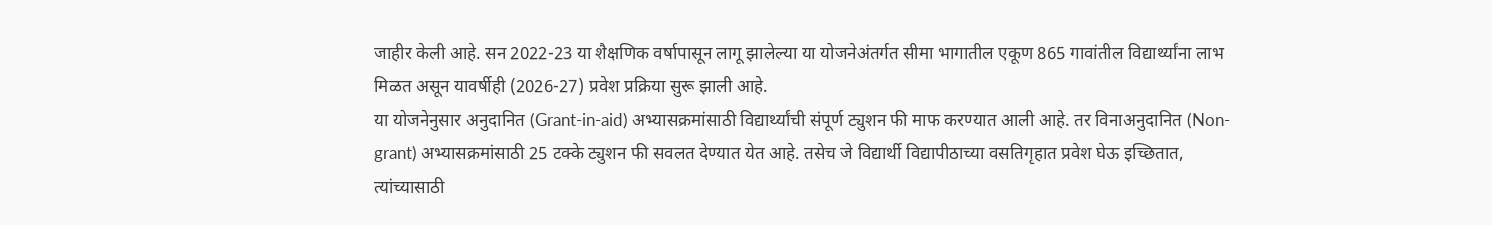जाहीर केली आहे. सन 2022-23 या शैक्षणिक वर्षापासून लागू झालेल्या या योजनेअंतर्गत सीमा भागातील एकूण 865 गावांतील विद्यार्थ्यांना लाभ मिळत असून यावर्षीही (2026-27) प्रवेश प्रक्रिया सुरू झाली आहे.
या योजनेनुसार अनुदानित (Grant-in-aid) अभ्यासक्रमांसाठी विद्यार्थ्यांची संपूर्ण ट्युशन फी माफ करण्यात आली आहे. तर विनाअनुदानित (Non-grant) अभ्यासक्रमांसाठी 25 टक्के ट्युशन फी सवलत देण्यात येत आहे. तसेच जे विद्यार्थी विद्यापीठाच्या वसतिगृहात प्रवेश घेऊ इच्छितात, त्यांच्यासाठी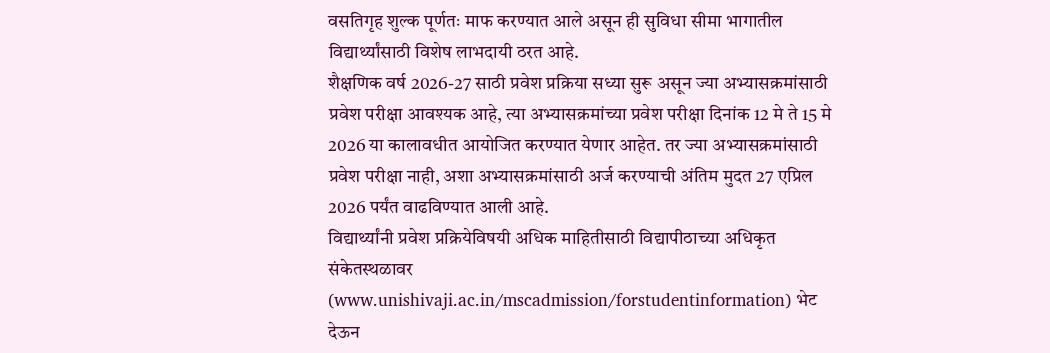वसतिगृह शुल्क पूर्णतः माफ करण्यात आले असून ही सुविधा सीमा भागातील विद्यार्थ्यांसाठी विशेष लाभदायी ठरत आहे.
शैक्षणिक वर्ष 2026-27 साठी प्रवेश प्रक्रिया सध्या सुरू असून ज्या अभ्यासक्रमांसाठी प्रवेश परीक्षा आवश्यक आहे, त्या अभ्यासक्रमांच्या प्रवेश परीक्षा दिनांक 12 मे ते 15 मे 2026 या कालावधीत आयोजित करण्यात येणार आहेत. तर ज्या अभ्यासक्रमांसाठी प्रवेश परीक्षा नाही, अशा अभ्यासक्रमांसाठी अर्ज करण्याची अंतिम मुदत 27 एप्रिल 2026 पर्यंत वाढविण्यात आली आहे.
विद्यार्थ्यांनी प्रवेश प्रक्रियेविषयी अधिक माहितीसाठी विद्यापीठाच्या अधिकृत संकेतस्थळावर (www.unishivaji.ac.in/mscadmission/forstudentinformation) भेट देऊन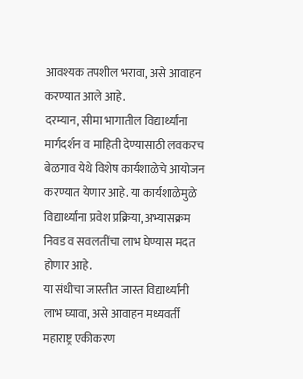आवश्यक तपशील भरावा, असे आवाहन करण्यात आले आहे.
दरम्यान, सीमा भागातील विद्यार्थ्यांना मार्गदर्शन व माहिती देण्यासाठी लवकरच बेळगाव येथे विशेष कार्यशाळेचे आयोजन करण्यात येणार आहे. या कार्यशाळेमुळे विद्यार्थ्यांना प्रवेश प्रक्रिया, अभ्यासक्रम निवड व सवलतींचा लाभ घेण्यास मदत होणार आहे.
या संधीचा जास्तीत जास्त विद्यार्थ्यांनी लाभ घ्यावा, असे आवाहन मध्यवर्ती महाराष्ट्र एकीकरण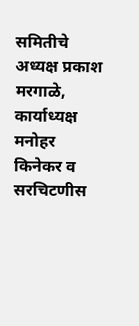समितीचे अध्यक्ष प्रकाश मरगाळे, कार्याध्यक्ष मनोहर किनेकर व सरचिटणीस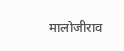मालोजीराव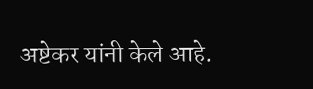अष्टेकर यांनी केले आहे.